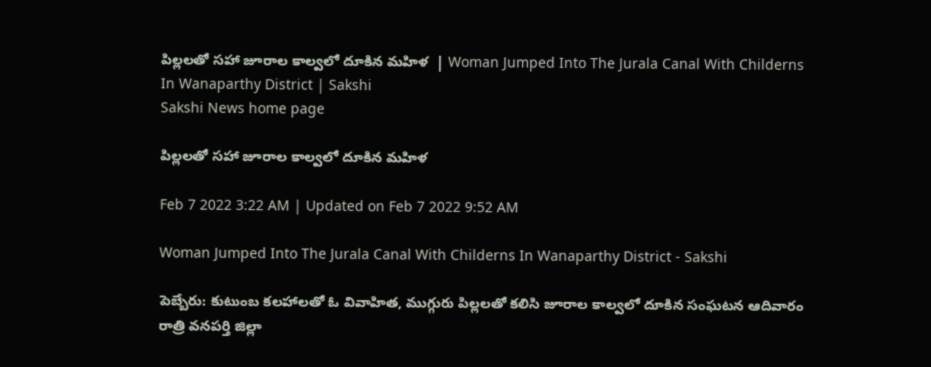పిల్లలతో సహా జూరాల కాల్వలో దూకిన మహిళ  | Woman Jumped Into The Jurala Canal With Childerns In Wanaparthy District | Sakshi
Sakshi News home page

పిల్లలతో సహా జూరాల కాల్వలో దూకిన మహిళ

Feb 7 2022 3:22 AM | Updated on Feb 7 2022 9:52 AM

Woman Jumped Into The Jurala Canal With Childerns In Wanaparthy District - Sakshi

పెబ్బేరు: కుటుంబ కలహాలతో ఓ వివాహిత, ముగ్గురు పిల్లలతో కలిసి జూరాల కాల్వలో దూకిన సంఘటన ఆదివారం రాత్రి వనపర్తి జిల్లా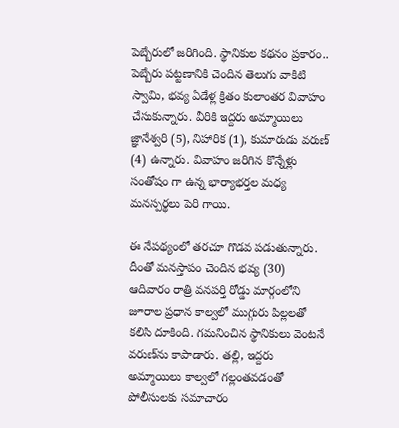పెబ్బేరులో జరిగింది. స్థానికుల కథనం ప్రకారం.. పెబ్బేరు పట్టణానికి చెందిన తెలుగు వాకిటి స్వామి, భవ్య ఏడేళ్ల క్రితం కులాంతర వివాహం చేసుకున్నారు. వీరికి ఇద్దరు అమ్మాయిలు జ్ఞానేశ్వరి (5), నిహారిక (1), కుమారుడు వరుణ్‌ (4) ఉన్నారు. వివాహం జరిగిన కొన్నేళ్లు సంతోషం గా ఉన్న భార్యాభర్తల మధ్య మనస్పర్థలు పెరి గాయి.

ఈ నేపథ్యంలో తరచూ గొడవ పడుతున్నారు. దీంతో మనస్తాపం చెందిన భవ్య (30) ఆదివారం రాత్రి వనపర్తి రోడ్డు మార్గంలోని జూరాల ప్రధాన కాల్వలో ముగ్గురు పిల్లలతో కలిసి దూకింది. గమనించిన స్థానికులు వెంటనే వరుణ్‌ను కాపాడారు. తల్లి, ఇద్దరు అమ్మాయిలు కాల్వలో గల్లంతవడంతో పోలీసులకు సమాచారం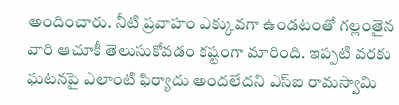అందించారు. నీటి ప్రవాహం ఎక్కువగా ఉండటంతో గల్లంతైన వారి ఆచూకీ తెలుసుకోవడం కష్టంగా మారింది. ఇప్పటి వరకు ఘటనపై ఎలాంటి ఫిర్యాదు అందలేదని ఎస్‌ఐ రామస్వామి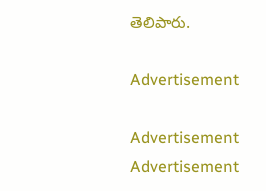తెలిపారు.

Advertisement

Advertisement
Advertisement